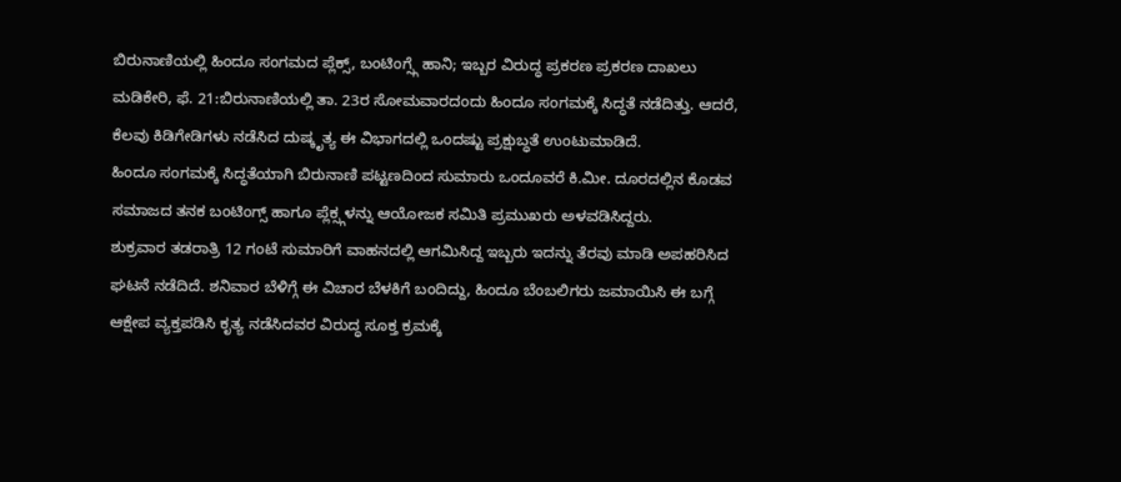ಬಿರುನಾಣಿಯಲ್ಲಿ ಹಿಂದೂ ಸಂಗಮದ ಪ್ಲೆಕ್ಸ್, ಬಂಟಿಂಗ್ಸ್ಗೆ ಹಾನಿ; ಇಬ್ಬರ ವಿರುದ್ಧ ಪ್ರಕರಣ ಪ್ರಕರಣ ದಾಖಲು
ಮಡಿಕೇರಿ, ಫೆ. 21:ಬಿರುನಾಣಿಯಲ್ಲಿ ತಾ. 23ರ ಸೋಮವಾರದಂದು ಹಿಂದೂ ಸಂಗಮಕ್ಕೆ ಸಿದ್ಧತೆ ನಡೆದಿತ್ತು. ಆದರೆ, ಕೆಲವು ಕಿಡಿಗೇಡಿಗಳು ನಡೆಸಿದ ದುಷ್ಕೃತ್ಯ ಈ ವಿಭಾಗದಲ್ಲಿ ಒಂದಷ್ಟು ಪ್ರಕ್ಷುಬ್ಧತೆ ಉಂಟುಮಾಡಿದೆ.
ಹಿಂದೂ ಸಂಗಮಕ್ಕೆ ಸಿದ್ಧತೆಯಾಗಿ ಬಿರುನಾಣಿ ಪಟ್ಟಣದಿಂದ ಸುಮಾರು ಒಂದೂವರೆ ಕಿ.ಮೀ. ದೂರದಲ್ಲಿನ ಕೊಡವ ಸಮಾಜದ ತನಕ ಬಂಟಿಂಗ್ಸ್ ಹಾಗೂ ಪ್ಲೆಕ್ಸ್ಗಳನ್ನು ಆಯೋಜಕ ಸಮಿತಿ ಪ್ರಮುಖರು ಅಳವಡಿಸಿದ್ದರು.
ಶುಕ್ರವಾರ ತಡರಾತ್ರಿ 12 ಗಂಟೆ ಸುಮಾರಿಗೆ ವಾಹನದಲ್ಲಿ ಆಗಮಿಸಿದ್ದ ಇಬ್ಬರು ಇದನ್ನು ತೆರವು ಮಾಡಿ ಅಪಹರಿಸಿದ ಘಟನೆ ನಡೆದಿದೆ. ಶನಿವಾರ ಬೆಳಿಗ್ಗೆ ಈ ವಿಚಾರ ಬೆಳಕಿಗೆ ಬಂದಿದ್ದು, ಹಿಂದೂ ಬೆಂಬಲಿಗರು ಜಮಾಯಿಸಿ ಈ ಬಗ್ಗೆ ಆಕ್ಷೇಪ ವ್ಯಕ್ತಪಡಿಸಿ ಕೃತ್ಯ ನಡೆಸಿದವರ ವಿರುದ್ಧ ಸೂಕ್ತ ಕ್ರಮಕ್ಕೆ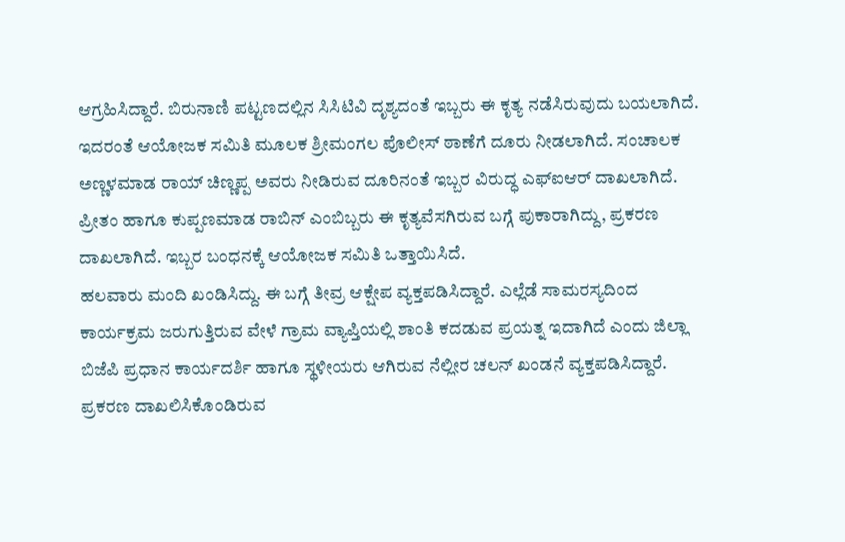ಆಗ್ರಹಿಸಿದ್ದಾರೆ. ಬಿರುನಾಣಿ ಪಟ್ಟಣದಲ್ಲಿನ ಸಿಸಿಟಿವಿ ದೃಶ್ಯದಂತೆ ಇಬ್ಬರು ಈ ಕೃತ್ಯ ನಡೆಸಿರುವುದು ಬಯಲಾಗಿದೆ.
ಇದರಂತೆ ಆಯೋಜಕ ಸಮಿತಿ ಮೂಲಕ ಶ್ರೀಮಂಗಲ ಪೊಲೀಸ್ ಠಾಣೆಗೆ ದೂರು ನೀಡಲಾಗಿದೆ. ಸಂಚಾಲಕ ಅಣ್ಣಳಮಾಡ ರಾಯ್ ಚಿಣ್ಣಪ್ಪ ಅವರು ನೀಡಿರುವ ದೂರಿನಂತೆ ಇಬ್ಬರ ವಿರುದ್ಧ ಎಫ್ಐಆರ್ ದಾಖಲಾಗಿದೆ. ಪ್ರೀತಂ ಹಾಗೂ ಕುಪ್ಪಣಮಾಡ ರಾಬಿನ್ ಎಂಬಿಬ್ಬರು ಈ ಕೃತ್ಯವೆಸಗಿರುವ ಬಗ್ಗೆ ಪುಕಾರಾಗಿದ್ದು, ಪ್ರಕರಣ ದಾಖಲಾಗಿದೆ. ಇಬ್ಬರ ಬಂಧನಕ್ಕೆ ಆಯೋಜಕ ಸಮಿತಿ ಒತ್ತಾಯಿಸಿದೆ.
ಹಲವಾರು ಮಂದಿ ಖಂಡಿಸಿದ್ದು. ಈ ಬಗ್ಗೆ ತೀವ್ರ ಆಕ್ಷೇಪ ವ್ಯಕ್ತಪಡಿಸಿದ್ದಾರೆ. ಎಲ್ಲೆಡೆ ಸಾಮರಸ್ಯದಿಂದ ಕಾರ್ಯಕ್ರಮ ಜರುಗುತ್ತಿರುವ ವೇಳೆ ಗ್ರಾಮ ವ್ಯಾಪ್ತಿಯಲ್ಲಿ ಶಾಂತಿ ಕದಡುವ ಪ್ರಯತ್ನ ಇದಾಗಿದೆ ಎಂದು ಜಿಲ್ಲಾ ಬಿಜೆಪಿ ಪ್ರಧಾನ ಕಾರ್ಯದರ್ಶಿ ಹಾಗೂ ಸ್ಥಳೀಯರು ಆಗಿರುವ ನೆಲ್ಲೀರ ಚಲನ್ ಖಂಡನೆ ವ್ಯಕ್ತಪಡಿಸಿದ್ದಾರೆ. ಪ್ರಕರಣ ದಾಖಲಿಸಿಕೊಂಡಿರುವ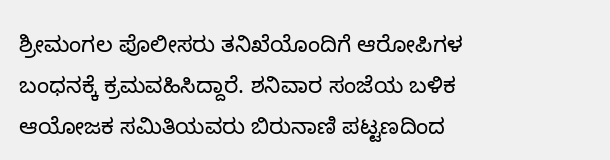ಶ್ರೀಮಂಗಲ ಪೊಲೀಸರು ತನಿಖೆಯೊಂದಿಗೆ ಆರೋಪಿಗಳ ಬಂಧನಕ್ಕೆ ಕ್ರಮವಹಿಸಿದ್ದಾರೆ. ಶನಿವಾರ ಸಂಜೆಯ ಬಳಿಕ ಆಯೋಜಕ ಸಮಿತಿಯವರು ಬಿರುನಾಣಿ ಪಟ್ಟಣದಿಂದ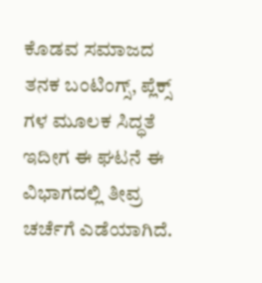ಕೊಡವ ಸಮಾಜದ ತನಕ ಬಂಟಿಂಗ್ಸ್, ಪ್ಲೆಕ್ಸ್ ಗಳ ಮೂಲಕ ಸಿದ್ಧತೆ ಇದೀಗ ಈ ಘಟನೆ ಈ ವಿಭಾಗದಲ್ಲಿ ತೀವ್ರ ಚರ್ಚೆಗೆ ಎಡೆಯಾಗಿದೆ.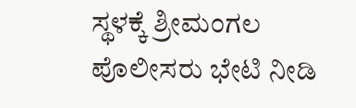ಸ್ಥಳಕ್ಕೆ ಶ್ರೀಮಂಗಲ ಪೊಲೀಸರು ಭೇಟಿ ನೀಡಿ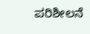ಪರಿಶೀಲನೆ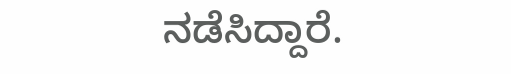ನಡೆಸಿದ್ದಾರೆ.